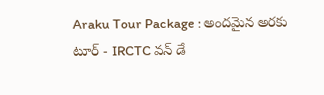Araku Tour Package : అందమైన అరకు టూర్ - IRCTC వన్ డే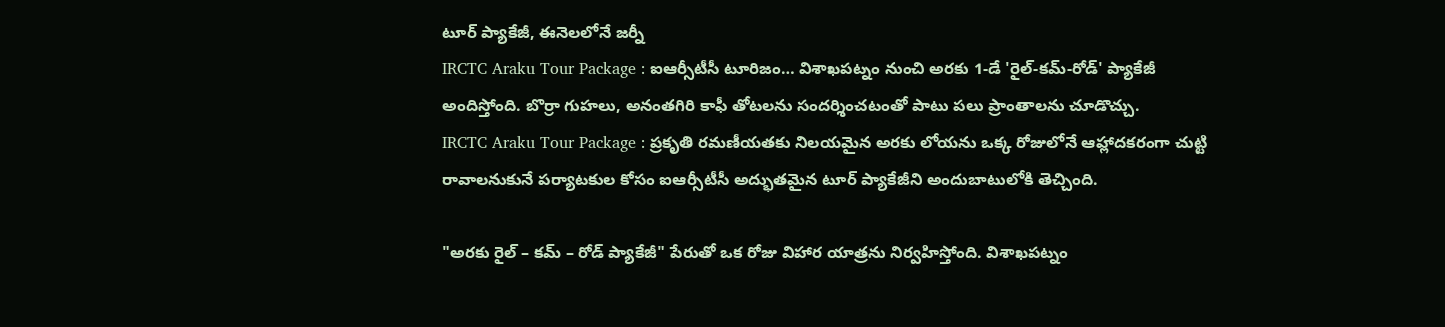టూర్ ప్యాకేజీ, ఈనెలలోనే జర్నీ
IRCTC Araku Tour Package : ఐఆర్సీటీసీ టూరిజం… విశాఖపట్నం నుంచి అరకు 1-డే 'రైల్-కమ్-రోడ్' ప్యాకేజీ అందిస్తోంది. బొర్రా గుహలు, అనంతగిరి కాఫీ తోటలను సందర్శించటంతో పాటు పలు ప్రాంతాలను చూడొచ్చు.
IRCTC Araku Tour Package : ప్రకృతి రమణీయతకు నిలయమైన అరకు లోయను ఒక్క రోజులోనే ఆహ్లాదకరంగా చుట్టి రావాలనుకునే పర్యాటకుల కోసం ఐఆర్సీటీసీ అద్భుతమైన టూర్ ప్యాకేజీని అందుబాటులోకి తెచ్చింది.

"అరకు రైల్ – కమ్ – రోడ్ ప్యాకేజీ" పేరుతో ఒక రోజు విహార యాత్రను నిర్వహిస్తోంది. విశాఖపట్నం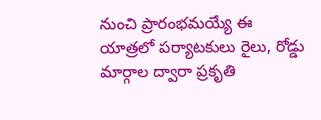నుంచి ప్రారంభమయ్యే ఈ యాత్రలో పర్యాటకులు రైలు, రోడ్డు మార్గాల ద్వారా ప్రకృతి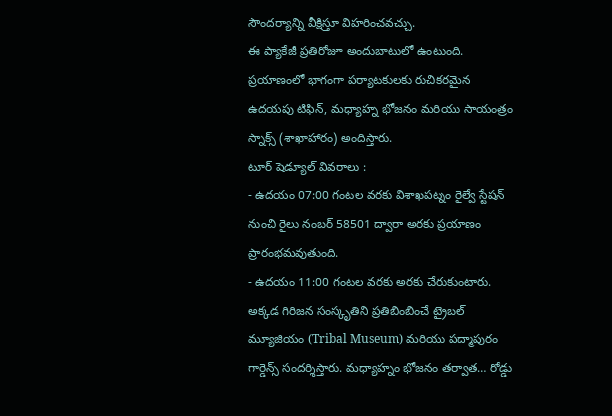సౌందర్యాన్ని వీక్షిస్తూ విహరించవచ్చు.
ఈ ప్యాకేజీ ప్రతిరోజూ అందుబాటులో ఉంటుంది. ప్రయాణంలో భాగంగా పర్యాటకులకు రుచికరమైన ఉదయపు టిఫిన్, మధ్యాహ్న భోజనం మరియు సాయంత్రం స్నాక్స్ (శాఖాహారం) అందిస్తారు.
టూర్ షెడ్యూల్ వివరాలు :
- ఉదయం 07:00 గంటల వరకు విశాఖపట్నం రైల్వే స్టేషన్ నుంచి రైలు నంబర్ 58501 ద్వారా అరకు ప్రయాణం ప్రారంభమవుతుంది.
- ఉదయం 11:00 గంటల వరకు అరకు చేరుకుంటారు. అక్కడ గిరిజన సంస్కృతిని ప్రతిబింబించే ట్రైబల్ మ్యూజియం (Tribal Museum) మరియు పద్మాపురం గార్డెన్స్ సందర్శిస్తారు. మధ్యాహ్నం భోజనం తర్వాత… రోడ్డు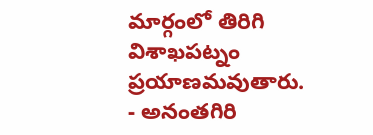మార్గంలో తిరిగి విశాఖపట్నం ప్రయాణమవుతారు.
- అనంతగిరి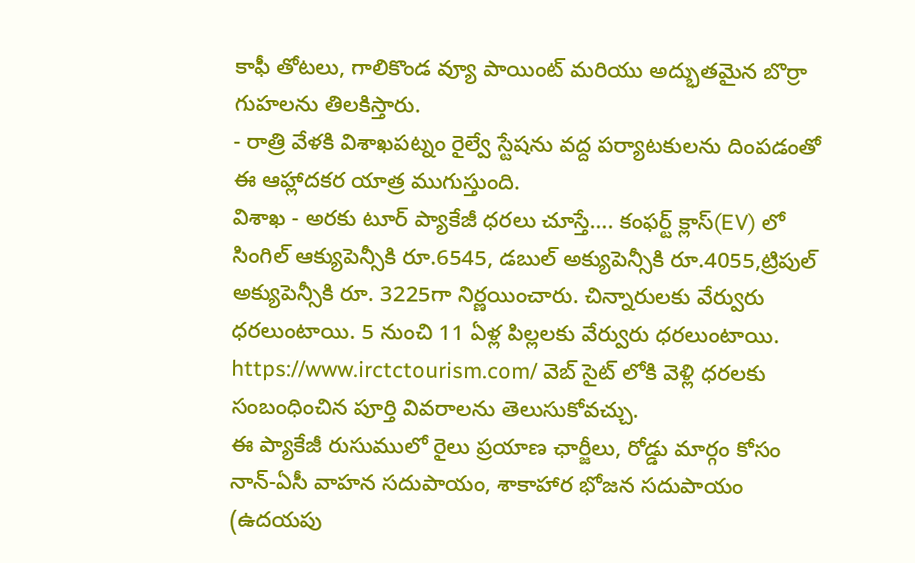కాఫీ తోటలు, గాలికొండ వ్యూ పాయింట్ మరియు అద్భుతమైన బొర్రా గుహలను తిలకిస్తారు.
- రాత్రి వేళకి విశాఖపట్నం రైల్వే స్టేషను వద్ద పర్యాటకులను దింపడంతో ఈ ఆహ్లాదకర యాత్ర ముగుస్తుంది.
విశాఖ - అరకు టూర్ ప్యాకేజీ ధరలు చూస్తే…. కంఫర్ట్ క్లాస్(EV) లో సింగిల్ ఆక్యుపెన్సీకి రూ.6545, డబుల్ అక్యుపెన్సీకి రూ.4055,ట్రిపుల్ అక్యుపెన్సీకి రూ. 3225గా నిర్ణయించారు. చిన్నారులకు వేర్వురు ధరలుంటాయి. 5 నుంచి 11 ఏళ్ల పిల్లలకు వేర్వురు ధరలుంటాయి. https://www.irctctourism.com/ వెబ్ సైట్ లోకి వెళ్లి ధరలకు సంబంధించిన పూర్తి వివరాలను తెలుసుకోవచ్చు.
ఈ ప్యాకేజీ రుసుములో రైలు ప్రయాణ ఛార్జీలు, రోడ్డు మార్గం కోసం నాన్-ఏసీ వాహన సదుపాయం, శాకాహార భోజన సదుపాయం (ఉదయపు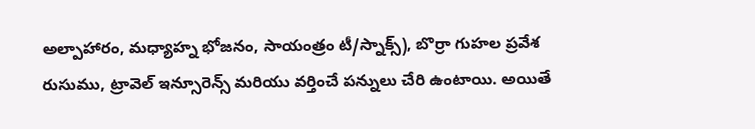అల్పాహారం, మధ్యాహ్న భోజనం, సాయంత్రం టీ/స్నాక్స్), బొర్రా గుహల ప్రవేశ రుసుము, ట్రావెల్ ఇన్సూరెన్స్ మరియు వర్తించే పన్నులు చేరి ఉంటాయి. అయితే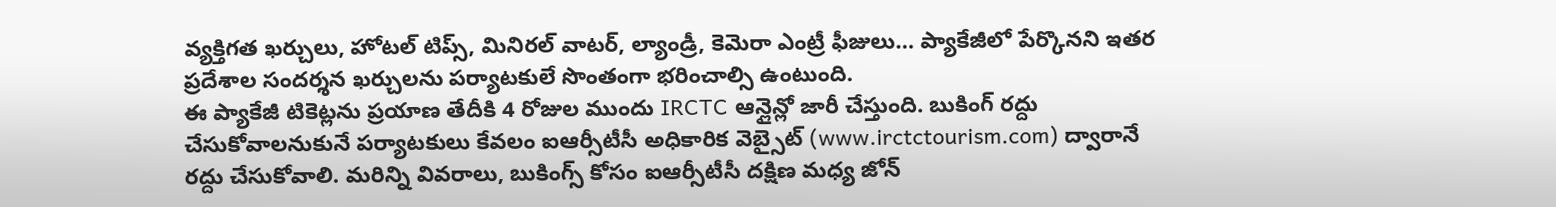వ్యక్తిగత ఖర్చులు, హోటల్ టిప్స్, మినిరల్ వాటర్, ల్యాండ్రీ, కెమెరా ఎంట్రీ ఫీజులు… ప్యాకేజీలో పేర్కొనని ఇతర ప్రదేశాల సందర్శన ఖర్చులను పర్యాటకులే సొంతంగా భరించాల్సి ఉంటుంది.
ఈ ప్యాకేజీ టికెట్లను ప్రయాణ తేదీకి 4 రోజుల ముందు IRCTC ఆన్లైన్లో జారీ చేస్తుంది. బుకింగ్ రద్దు చేసుకోవాలనుకునే పర్యాటకులు కేవలం ఐఆర్సీటీసీ అధికారిక వెబ్సైట్ (www.irctctourism.com) ద్వారానే రద్దు చేసుకోవాలి. మరిన్ని వివరాలు, బుకింగ్స్ కోసం ఐఆర్సీటీసీ దక్షిణ మధ్య జోన్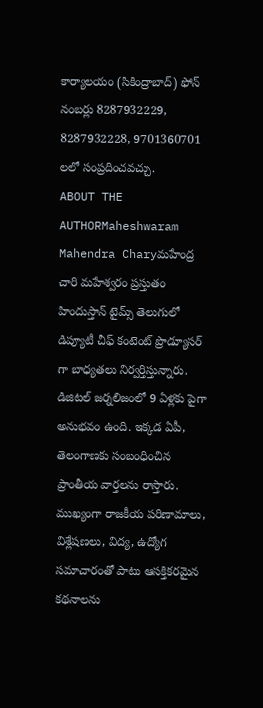కార్యాలయం (సికింద్రాబాద్) ఫోన్ నంబర్లు 8287932229, 8287932228, 9701360701 లలో సంప్రదించవచ్చు.
ABOUT THE AUTHORMaheshwaram Mahendra Charyమహేంద్ర చారి మహేశ్వరం ప్రస్తుతం హిందుస్తాన్ టైమ్స్ తెలుగులో డిప్యూటీ చీఫ్ కంటెంట్ ప్రొడ్యూసర్ గా బాధ్యతలు నిర్వర్తిస్తున్నారు. డిజిటల్ జర్నలిజంలో 9 ఏళ్లకు పైగా అనుభవం ఉంది. ఇక్కడ ఏపీ, తెలంగాణకు సంబంధించిన ప్రాంతీయ వార్తలను రాస్తారు. ముఖ్యంగా రాజకీయ పరిణామాలు, విశ్లేషణలు, విద్య, ఉద్యోగ సమాచారంతో పాటు ఆసక్తికరమైన కథనాలను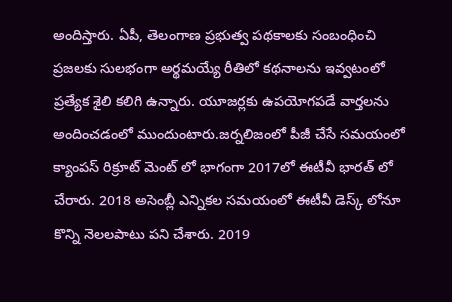అందిస్తారు. ఏపీ, తెలంగాణ ప్రభుత్వ పథకాలకు సంబంధించి ప్రజలకు సులభంగా అర్థమయ్యే రీతిలో కథనాలను ఇవ్వటంలో ప్రత్యేక శైలి కలిగి ఉన్నారు. యూజర్లకు ఉపయోగపడే వార్తలను అందించడంలో ముందుంటారు.జర్నలిజంలో పీజీ చేసే సమయంలో క్యాంపస్ రిక్రూట్ మెంట్ లో భాగంగా 2017లో ఈటీవీ భారత్ లో చేరారు. 2018 అసెంబ్లీ ఎన్నికల సమయంలో ఈటీవీ డెస్క్ లోనూ కొన్ని నెలలపాటు పని చేశారు. 2019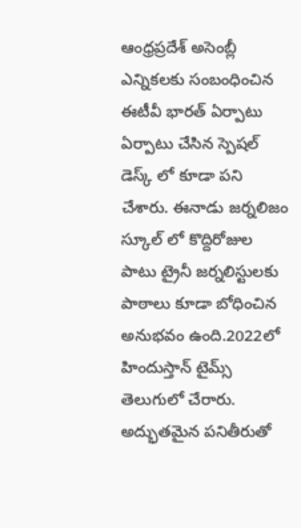ఆంధ్రప్రదేశ్ అసెంబ్లీ ఎన్నికలకు సంబంధించిన ఈటీవీ భారత్ ఏర్పాటు ఏర్పాటు చేసిన స్పెషల్ డెస్క్ లో కూడా పని చేశారు. ఈనాడు జర్నలిజం స్కూల్ లో కొద్దిరోజుల పాటు ట్రైనీ జర్నలిస్టులకు పాఠాలు కూడా బోధించిన అనుభవం ఉంది.2022లో హిందుస్తాన్ టైమ్స్ తెలుగులో చేరారు. అద్భుతమైన పనితీరుతో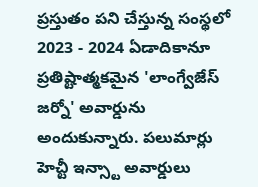ప్రస్తుతం పని చేస్తున్న సంస్థలో 2023 - 2024 ఏడాదికానూ ప్రతిష్టాత్మకమైన 'లాంగ్వేజేస్ జర్నో' అవార్డును అందుకున్నారు. పలుమార్లు హెచ్టీ ఇన్స్టా అవార్డులు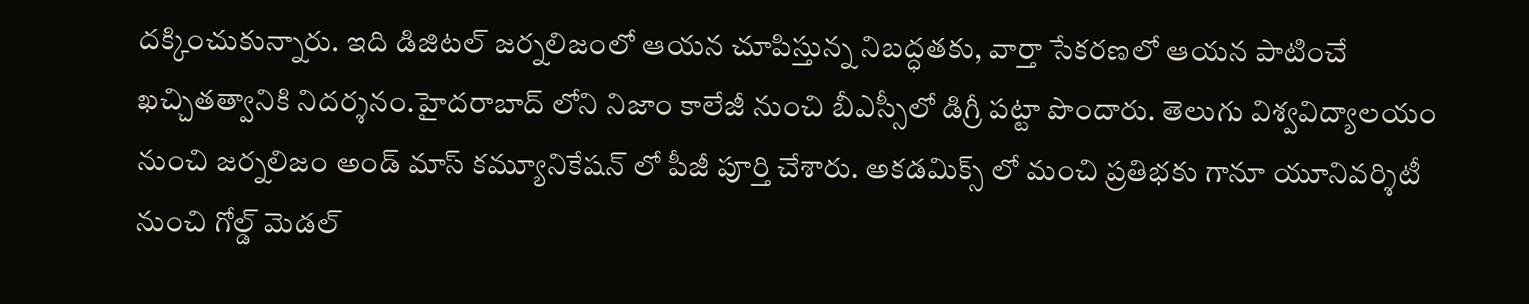దక్కించుకున్నారు. ఇది డిజిటల్ జర్నలిజంలో ఆయన చూపిస్తున్న నిబద్ధతకు, వార్తా సేకరణలో ఆయన పాటించే ఖచ్చితత్వానికి నిదర్శనం.హైదరాబాద్ లోని నిజాం కాలేజీ నుంచి బీఎస్సీలో డిగ్రీ పట్టా పొందారు. తెలుగు విశ్వవిద్యాలయం నుంచి జర్నలిజం అండ్ మాస్ కమ్యూనికేషన్ లో పీజీ పూర్తి చేశారు. అకడమిక్స్ లో మంచి ప్రతిభకు గానూ యూనివర్శిటీ నుంచి గోల్డ్ మెడల్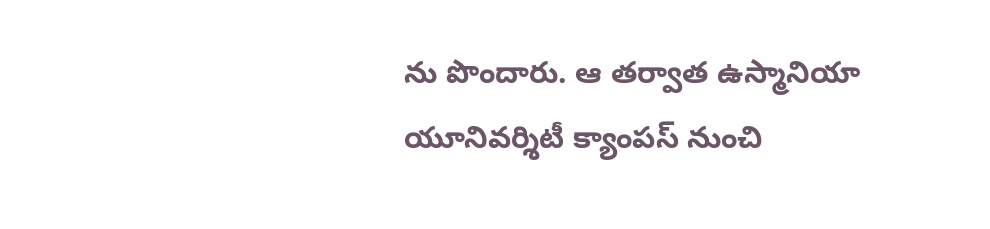ను పొందారు. ఆ తర్వాత ఉస్మానియా యూనివర్శిటీ క్యాంపస్ నుంచి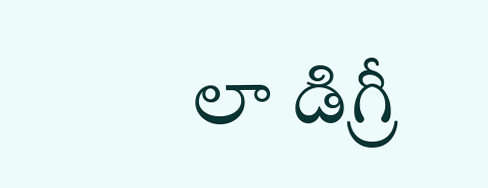లా డిగ్రీ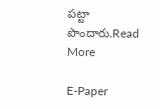పట్టా పొందారు.Read More

E-Paper